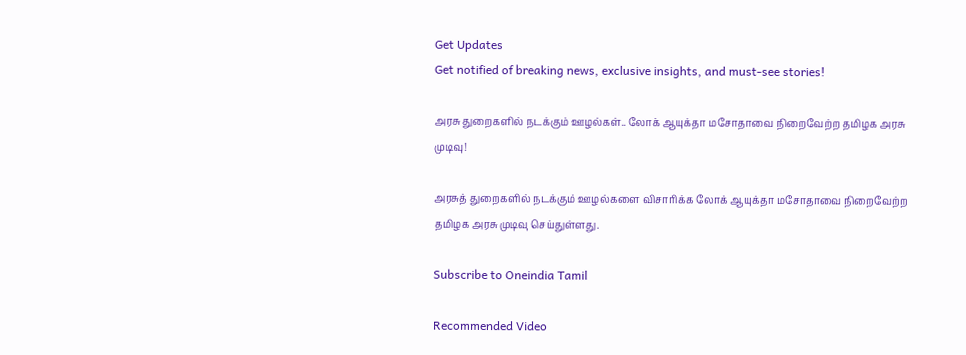Get Updates
Get notified of breaking news, exclusive insights, and must-see stories!

அரசு துறைகளில் நடக்கும் ஊழல்கள்.. லோக் ஆயுக்தா மசோதாவை நிறைவேற்ற தமிழக அரசு முடிவு!

அரசுத் துறைகளில் நடக்கும் ஊழல்களை விசாரிக்க லோக் ஆயுக்தா மசோதாவை நிறைவேற்ற தமிழக அரசு முடிவு செய்துள்ளது.

Subscribe to Oneindia Tamil

Recommended Video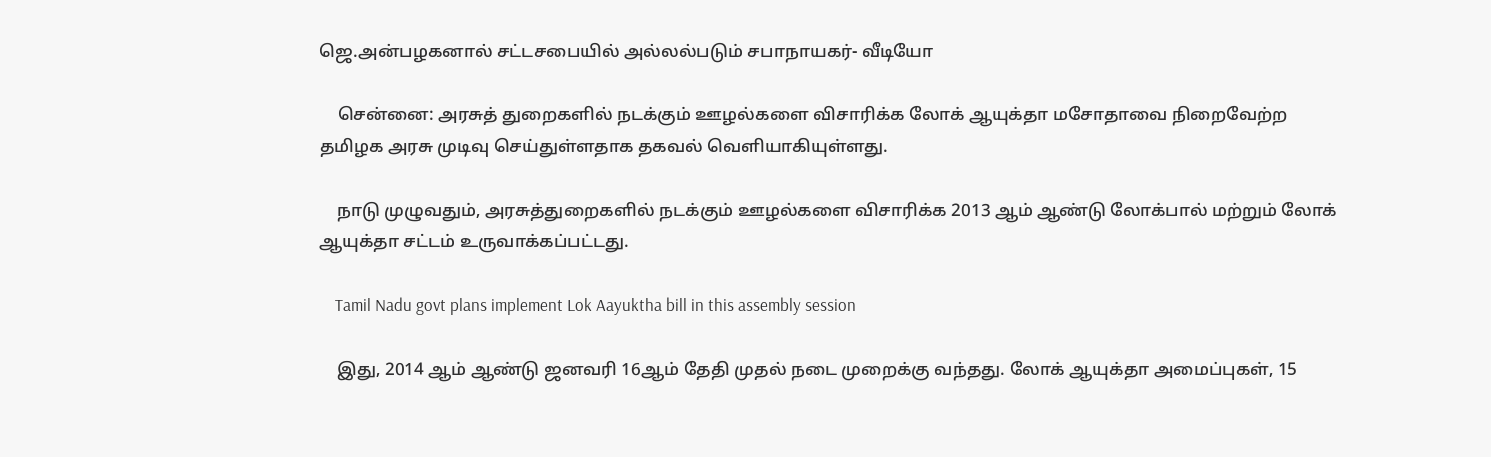ஜெ.அன்பழகனால் சட்டசபையில் அல்லல்படும் சபாநாயகர்- வீடியோ

    சென்னை: அரசுத் துறைகளில் நடக்கும் ஊழல்களை விசாரிக்க லோக் ஆயுக்தா மசோதாவை நிறைவேற்ற தமிழக அரசு முடிவு செய்துள்ளதாக தகவல் வெளியாகியுள்ளது.

    நாடு முழுவதும், அரசுத்துறைகளில் நடக்கும் ஊழல்களை விசாரிக்க 2013 ஆம் ஆண்டு லோக்பால் மற்றும் லோக் ஆயுக்தா சட்டம் உருவாக்கப்பட்டது.

    Tamil Nadu govt plans implement Lok Aayuktha bill in this assembly session

    இது, 2014 ஆம் ஆண்டு ஜனவரி 16ஆம் தேதி முதல் நடை முறைக்கு வந்தது. லோக் ஆயுக்தா அமைப்புகள், 15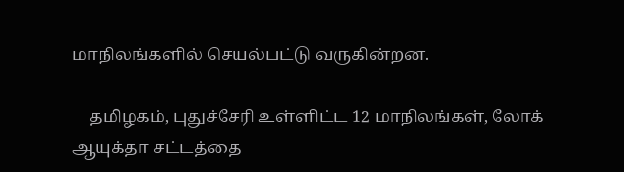மாநிலங்களில் செயல்பட்டு வருகின்றன.

    தமிழகம், புதுச்சேரி உள்ளிட்ட 12 மாநிலங்கள், லோக் ஆயுக்தா சட்டத்தை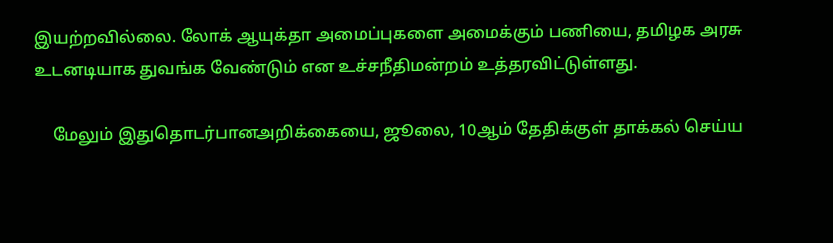இயற்றவில்லை. லோக் ஆயுக்தா அமைப்புகளை அமைக்கும் பணியை, தமிழக அரசு உடனடியாக துவங்க வேண்டும் என உச்சநீதிமன்றம் உத்தரவிட்டுள்ளது.

    மேலும் இதுதொடர்பானஅறிக்கையை, ஜூலை, 10ஆம் தேதிக்குள் தாக்கல் செய்ய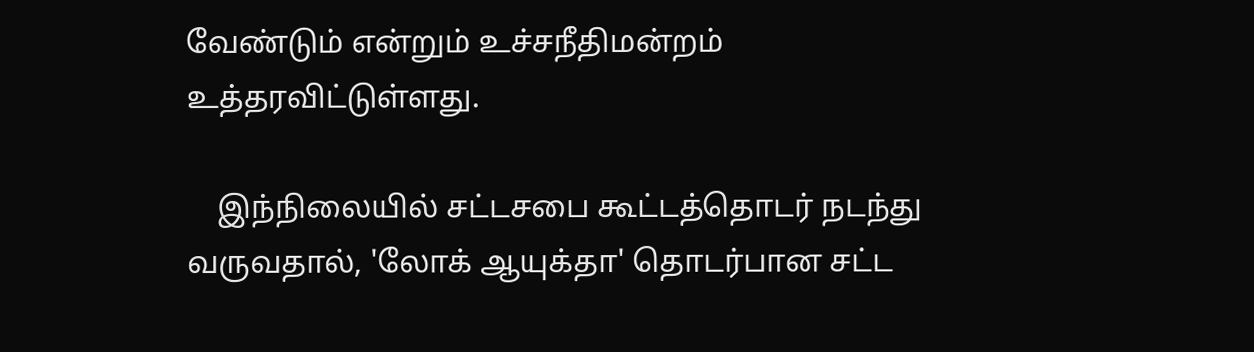வேண்டும் என்றும் உச்சநீதிமன்றம் உத்தரவிட்டுள்ளது.

    இந்நிலையில் சட்டசபை கூட்டத்தொடர் நடந்து வருவதால், 'லோக் ஆயுக்தா' தொடர்பான சட்ட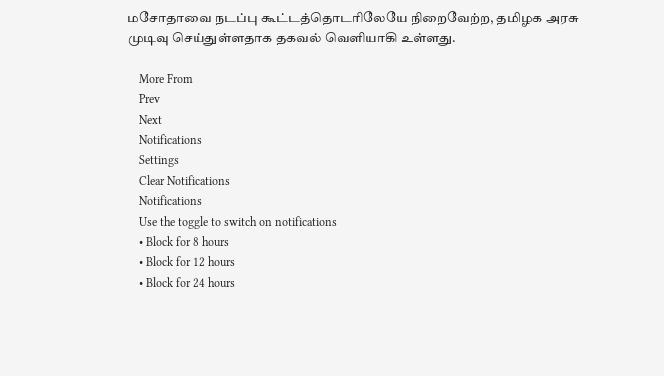மசோதாவை நடப்பு கூட்டத்தொடரிலேயே நிறைவேற்ற, தமிழக அரசு முடிவு செய்துள்ளதாக தகவல் வெளியாகி உள்ளது.

    More From
    Prev
    Next
    Notifications
    Settings
    Clear Notifications
    Notifications
    Use the toggle to switch on notifications
    • Block for 8 hours
    • Block for 12 hours
    • Block for 24 hours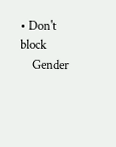• Don't block
    Gender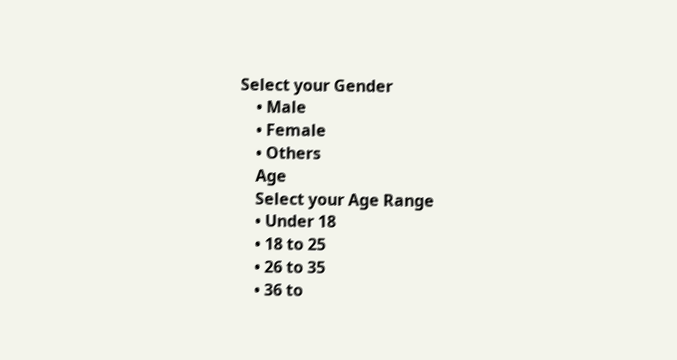Select your Gender
    • Male
    • Female
    • Others
    Age
    Select your Age Range
    • Under 18
    • 18 to 25
    • 26 to 35
    • 36 to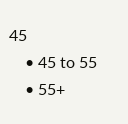45
    • 45 to 55
    • 55+